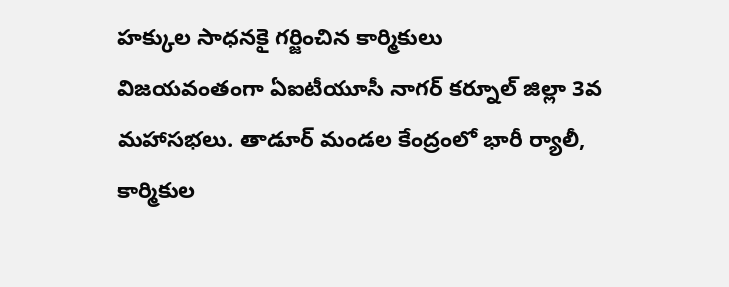హక్కుల సాధనకై గర్జించిన కార్మికులు
విజయవంతంగా ఏఐటీయూసీ నాగర్ కర్నూల్ జిల్లా 3వ మహాసభలు. తాడూర్ మండల కేంద్రంలో భారీ ర్యాలీ, కార్మికుల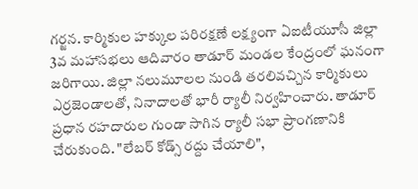గర్జన. కార్మికుల హక్కుల పరిరక్షణే లక్ష్యంగా ఏఐటీయూసీ జిల్లా 3వ మహాసభలు ఆదివారం తాడూర్ మండల కేంద్రంలో ఘనంగా జరిగాయి. జిల్లా నలుమూలల నుండి తరలివచ్చిన కార్మికులు ఎర్రజెండాలతో, నినాదాలతో భారీ ర్యాలీ నిర్వహించారు. తాడూర్ ప్రధాన రహదారుల గుండా సాగిన ర్యాలీ సభా ప్రాంగణానికి చేరుకుంది. "లేబర్ కోడ్స్ రద్దు చేయాలి",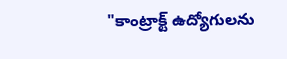"కాంట్రాక్ట్ ఉద్యోగులను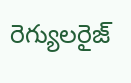రెగ్యులరైజ్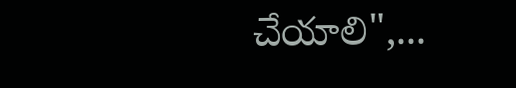చేయాలి",...